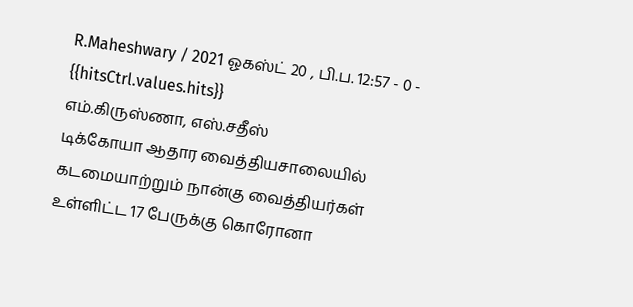R.Maheshwary / 2021 ஓகஸ்ட் 20 , பி.ப. 12:57 - 0 - {{hitsCtrl.values.hits}}
எம்.கிருஸ்ணா, எஸ்.சதீஸ்
டிக்கோயா ஆதார வைத்தியசாலையில் கடமையாற்றும் நான்கு வைத்தியர்கள் உள்ளிட்ட 17 பேருக்கு கொரோனா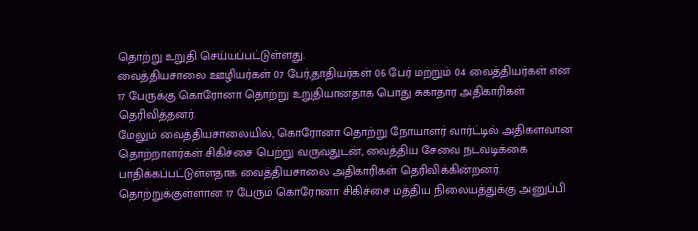தொற்று உறுதி செய்யப்பட்டுள்ளது.
வைத்தியசாலை ஊழியர்கள் 07 பேர்,தாதியர்கள் 06 பேர் மற்றும் 04 வைத்தியர்கள் என 17 பேருக்கு கொரோனா தொற்று உறுதியானதாக பொது சுகாதார அதிகாரிகள் தெரிவித்தனர்.
மேலும் வைத்தியசாலையில், கொரோனா தொற்று நோயாளர் வார்ட்டில் அதிகளவான தொற்றாளர்கள் சிகிச்சை பெற்று வருவதுடன், வைத்திய சேவை நடவடிக்கை பாதிக்கப்பட்டுள்ளதாக வைத்தியசாலை அதிகாரிகள் தெரிவிக்கின்றனர்.
தொற்றுக்குள்ளான 17 பேரும் கொரோனா சிகிச்சை மத்திய நிலையத்துக்கு அனுப்பி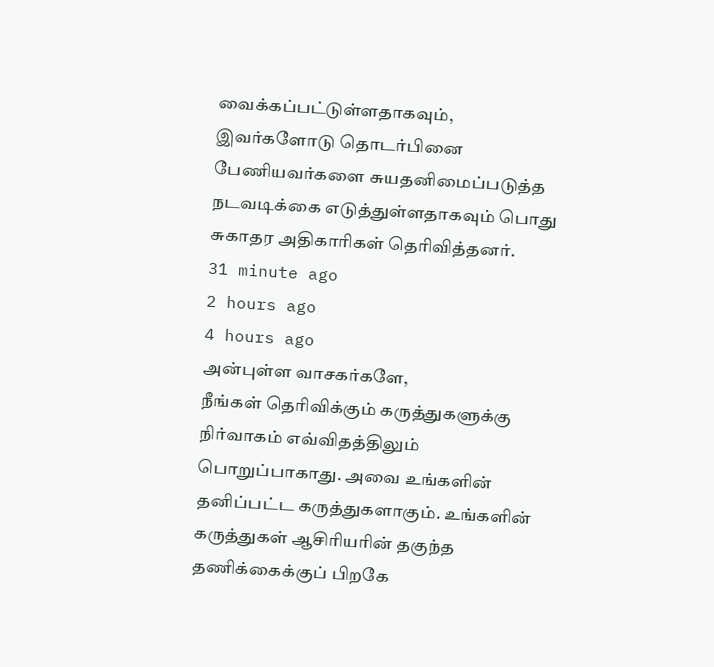வைக்கப்பட்டுள்ளதாகவும், இவர்களோடு தொடர்பினை பேணியவர்களை சுயதனிமைப்படுத்த நடவடிக்கை எடுத்துள்ளதாகவும் பொது சுகாதர அதிகாரிகள் தெரிவித்தனர்.
31 minute ago
2 hours ago
4 hours ago
அன்புள்ள வாசகர்களே,
நீங்கள் தெரிவிக்கும் கருத்துகளுக்கு நிர்வாகம் எவ்விதத்திலும் பொறுப்பாகாது. அவை உங்களின் தனிப்பட்ட கருத்துகளாகும். உங்களின் கருத்துகள் ஆசிரியரின் தகுந்த தணிக்கைக்குப் பிறகே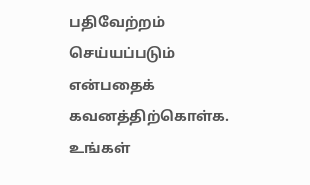பதிவேற்றம் செய்யப்படும் என்பதைக் கவனத்திற்கொள்க. உங்கள்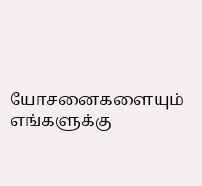யோசனைகளையும் எங்களுக்கு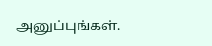அனுப்புங்கள்.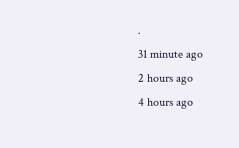.
31 minute ago
2 hours ago
4 hours ago